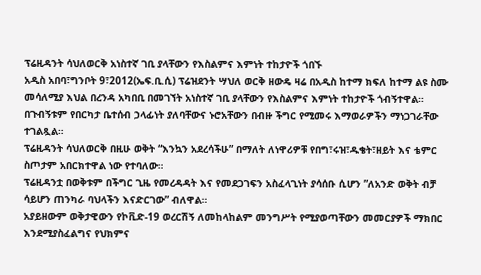ፕሬዚዳንት ሳህለወርቅ አነስተኛ ገቢ ያላቸውን የእስልምና እምነት ተከታዮች ጎበኙ
አዲስ አበባ፣ግንቦት 9፣2012(ኤፍ.ቢ.ሲ) ፕሬዝደንት ሣህለ ወርቅ ዘውዴ ዛሬ በአዲስ ከተማ ክፍለ ከተማ ልዩ ስሙ መሳለሚያ እህል በረንዳ አካበቢ በመገኘት አነስተኛ ገቢ ያላቸውን የእስልምና እምነት ተከታዮች ጎብኝተዋል።
በጉብኝቱም የበርካታ ቤተሰብ ኃላፊነት ያለባቸውና ኑሮአቸውን በብዙ ችግር የሚመሩ እማወራዎችን ማነጋገራቸው ተገልጿል።
ፕሬዚዳንት ሳህለወርቅ በዚሁ ወቅት “እንኳን አደረሳችሁ” በማለት ለነዋሪዎቹ የበግ፣ሩዝ፣ዱቄት፣ዘይት እና ቴምር ስጦታም አበርክተዋል ነው የተባለው።
ፕሬዚዳንቷ በወቅቱም በችግር ጊዜ የመረዳዳት እና የመደጋገፍን አስፈላጊነት ያሳሰቡ ሲሆን ”ለአንድ ወቅት ብቻ ሳይሆን ጠንካራ ባህላችን እናድርገው” ብለዋል።
አያይዘውም ወቅታዊውን የኮቪድ-19 ወረርሽኝ ለመከላከልም መንግሥት የሚያወጣቸውን መመርያዎች ማክበር እንደሚያስፈልግና የህክምና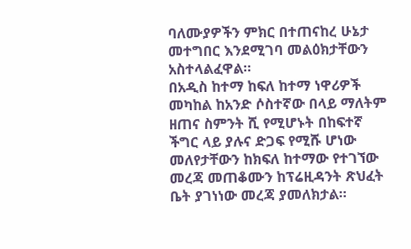ባለሙያዎችን ምክር በተጠናከረ ሁኔታ መተግበር እንደሚገባ መልዕክታቸውን አስተላልፈዋል።
በአዲስ ከተማ ከፍለ ከተማ ነዋሪዎች መካከል ከአንድ ሶስተኛው በላይ ማለትም ዘጠና ስምንት ሺ የሚሆኑት በከፍተኛ ችግር ላይ ያሉና ድጋፍ የሚሹ ሆነው መለየታቸውን ከክፍለ ከተማው የተገኘው መረጃ መጠቆሙን ከፕሬዚዳንት ጽህፈት ቤት ያገነነው መረጃ ያመለክታል።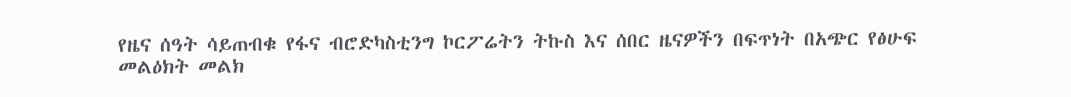የዜና ሰዓት ሳይጠብቁ የፋና ብሮድካስቲንግ ኮርፖሬትን ትኩስ እና ሰበር ዜናዎችን በፍጥነት በአጭር የፅሁፍ መልዕክት መልክ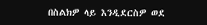በስልክዎ ላይ እንዲደርስዎ ወደ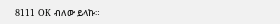8111 OK ብለው ይላኩ።